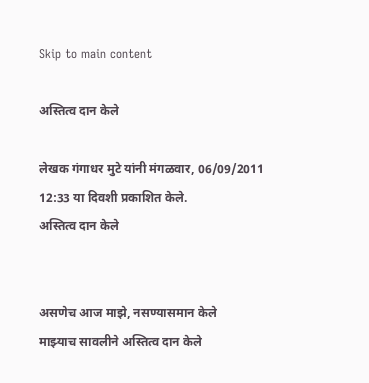Skip to main content

अस्तित्व दान केले

लेखक गंगाधर मुटे यांनी मंगळवार, 06/09/2011 12:33 या दिवशी प्रकाशित केले.
अस्तित्व दान केले


असणेच आज माझे, नसण्यासमान केले
माझ्याच सावलीने अस्तित्व दान केले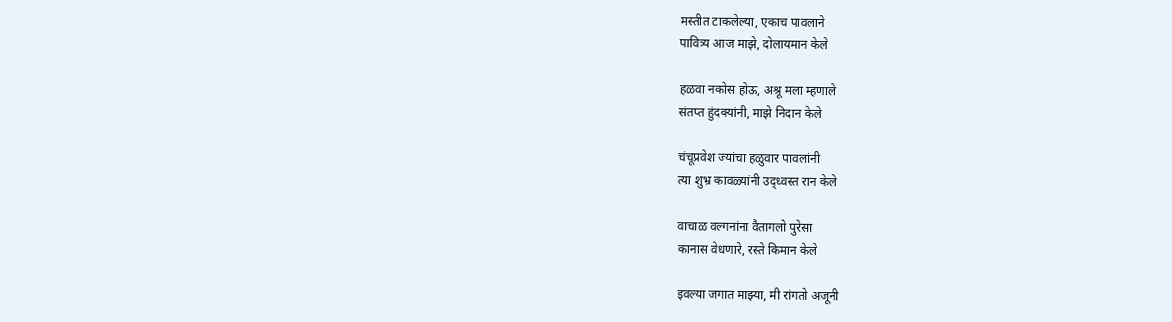मस्तीत टाकलेल्या, एकाच पावलाने
पावित्र्य आज माझे, दोलायमान केले

हळवा नकोस होऊ, अश्रू मला म्हणाले
संतप्त हुंदक्यांनी, माझे निदान केले

चंचूप्रवेश ज्यांचा हळुवार पावलांनी
त्या शुभ्र कावळ्यांनी उद्ध्वस्त रान केले

वाचाळ वल्गनांना वैतागलो पुरेसा
कानास वेधणारे, रस्ते किमान केले

इवल्या जगात माझ्या, मी रांगतो अजूनी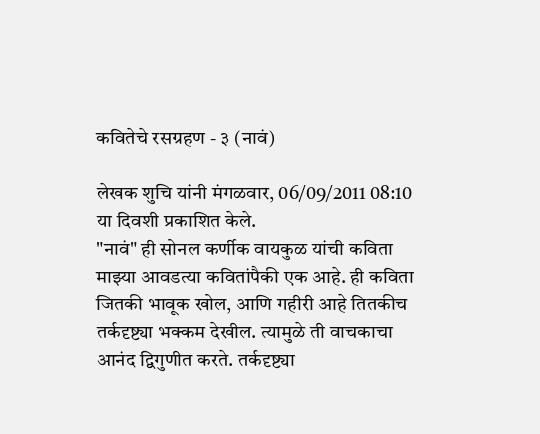कवितेचे रसग्रहण - ३ (नावं)

लेखक शुचि यांनी मंगळवार, 06/09/2011 08:10 या दिवशी प्रकाशित केले.
"नावं" ही सोनल कर्णीक वायकुळ यांची कविता माझ्या आवडत्या कवितांपैकी एक आहे. ही कविता जितकी भावूक खोल, आणि गहीरी आहे तितकीच तर्कदृष्ट्या भक्कम देखील. त्यामुळे ती वाचकाचा आनंद द्विगुणीत करते. तर्कदृष्ट्या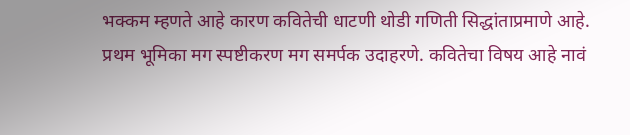भक्कम म्हणते आहे कारण कवितेची धाटणी थोडी गणिती सिद्धांताप्रमाणे आहे. प्रथम भूमिका मग स्पष्टीकरण मग समर्पक उदाहरणे. कवितेचा विषय आहे नावं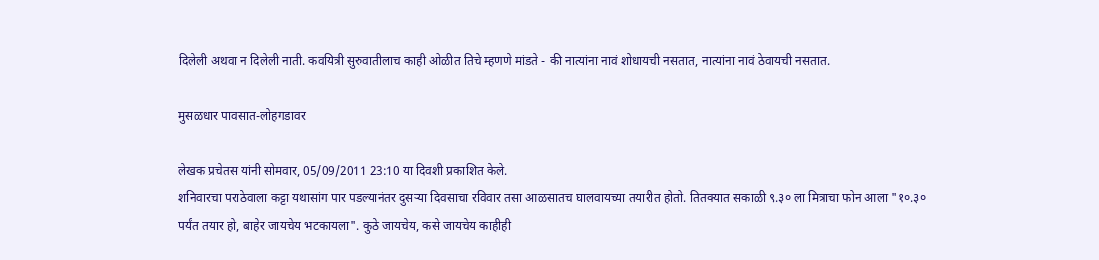दिलेली अथवा न दिलेली नाती. कवयित्री सुरुवातीलाच काही ओळीत तिचे म्हणणे मांडते - की नात्यांना नावं शोधायची नसतात, नात्यांना नावं ठेवायची नसतात.

मुसळधार पावसात-लोहगडावर

लेखक प्रचेतस यांनी सोमवार, 05/09/2011 23:10 या दिवशी प्रकाशित केले.
शनिवारचा पराठेवाला कट्टा यथासांग पार पडल्यानंतर दुसर्‍या दिवसाचा रविवार तसा आळसातच घालवायच्या तयारीत होतो. तितक्यात सकाळी ९.३० ला मित्राचा फोन आला "१०.३० पर्यंत तयार हो, बाहेर जायचेय भटकायला". कुठे जायचेय, कसे जायचेय काहीही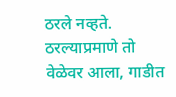ठरले नव्हते. ठरल्याप्रमाणे तो वेळेवर आला, गाडीत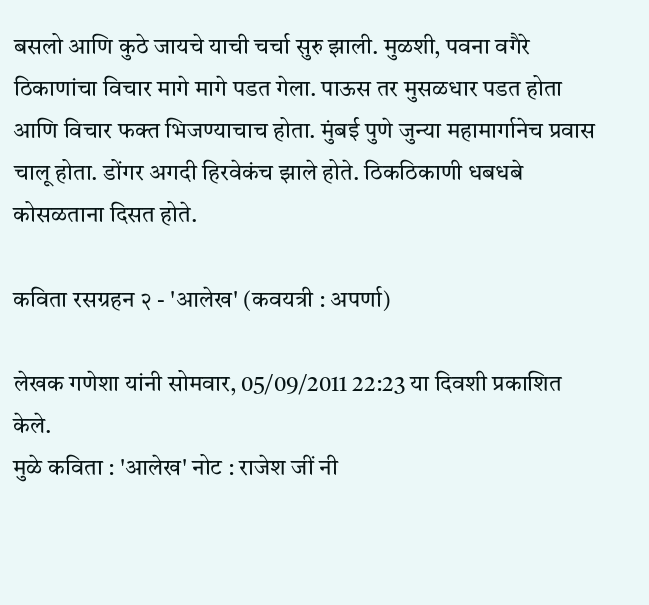बसलो आणि कुठे जायचे याची चर्चा सुरु झाली. मुळशी, पवना वगैरे ठिकाणांचा विचार मागे मागे पडत गेला. पाऊस तर मुसळधार पडत होता आणि विचार फक्त भिजण्याचाच होता. मुंबई पुणे जुन्या महामार्गानेच प्रवास चालू होता. डोंगर अगदी हिरवेकंच झाले होते. ठिकठिकाणी धबधबे कोसळताना दिसत होते.

कविता रसग्रहन २ - 'आलेख' (कवयत्री : अपर्णा)

लेखक गणेशा यांनी सोमवार, 05/09/2011 22:23 या दिवशी प्रकाशित केले.
मुळे कविता : 'आलेख' नोट : राजेश जीं नी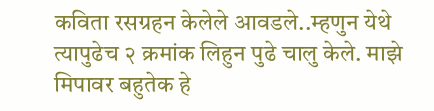कविता रसग्रहन केलेले आवडले..म्हणुन येथे त्यापुढेच २ क्रमांक लिहुन पुढे चालु केले. माझे मिपावर बहुतेक हे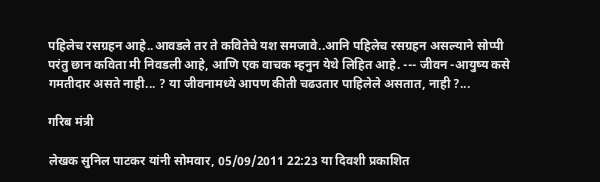पहिलेच रसग्रहन आहे..आवडले तर ते कवितेचे यश समजावे..आनि पहिलेच रसग्रहन असल्याने सोप्पी परंतु छान कविता मी निवडली आहे, आणि एक वाचक म्हनुन येथे लिहित आहे. --- जीवन -आयुष्य कसे गमतीदार असते नाही... ? या जीवनामध्ये आपण कीती चढउतार पाहिलेले असतात, नाही ?...

गरिब मंत्री

लेखक सुनिल पाटकर यांनी सोमवार, 05/09/2011 22:23 या दिवशी प्रकाशित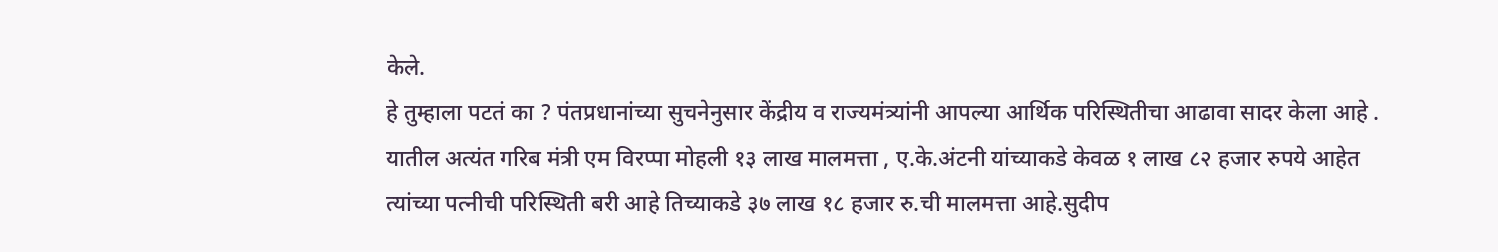केले.
हे तुम्हाला पटतं का ? पंतप्रधानांच्या सुचनेनुसार केंद्रीय व राज्यमंत्र्यांनी आपल्या आर्थिक परिस्थितीचा आढावा सादर केला आहे . यातील अत्यंत गरिब मंत्री एम विरप्पा मोहली १३ लाख मालमत्ता , ए.के.अंटनी यांच्याकडे केवळ १ लाख ८२ हजार रुपये आहेत त्यांच्या पत्नीची परिस्थिती बरी आहे तिच्याकडे ३७ लाख १८ हजार रु.ची मालमत्ता आहे.सुदीप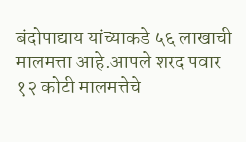बंदोपाद्याय यांच्याकडे ५६ लाखाची मालमत्ता आहे.आपले शरद पवार १२ कोटी मालमत्तेचे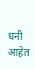धनी आहेत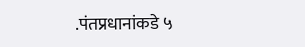.पंतप्रधानांकडे ५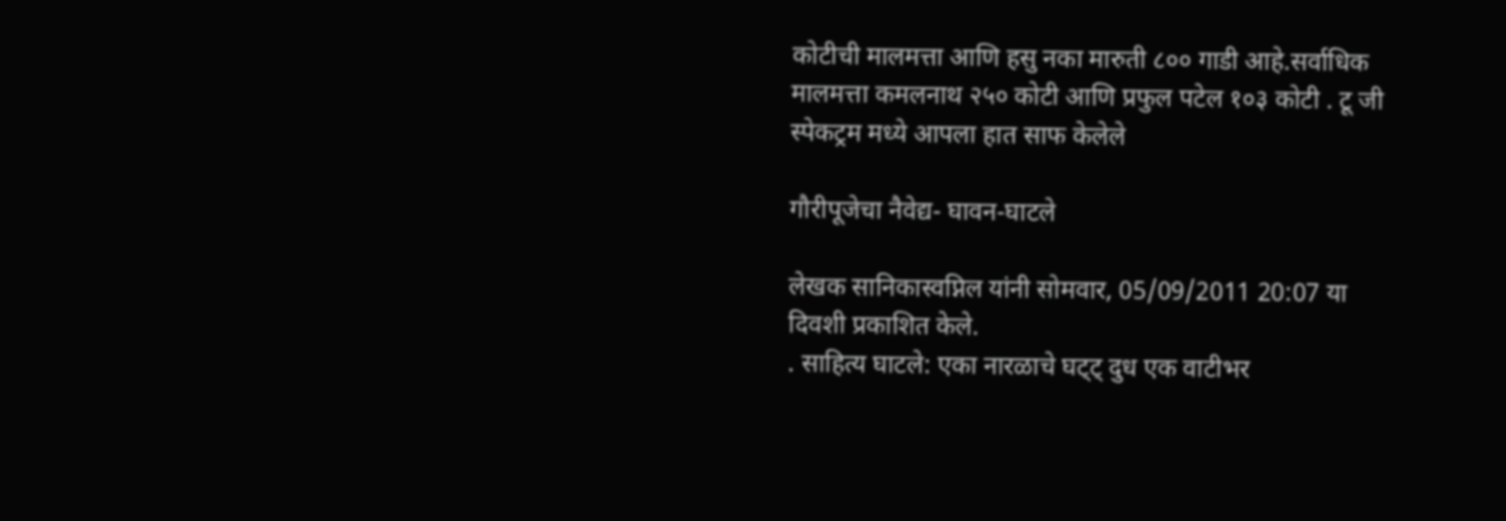कोटीची मालमत्ता आणि हसु नका मारुती ८०० गाडी आहे.सर्वाधिक मालमत्ता कमलनाथ २५० कोटी आणि प्रफुल पटेल १०३ कोटी . टू जी स्पेकट्रम मध्ये आपला हात साफ केलेले

गौरीपूजेचा नैवेद्य- घावन-घाटले

लेखक सानिकास्वप्निल यांनी सोमवार, 05/09/2011 20:07 या दिवशी प्रकाशित केले.
. साहित्य घाटले: एका नारळाचे घट्ट् दुध एक वाटीभर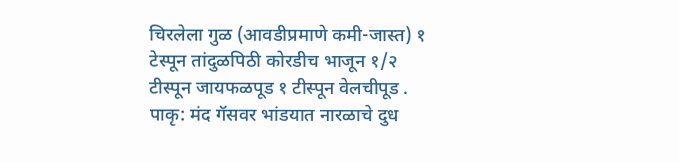चिरलेला गुळ (आवडीप्रमाणे कमी-जास्त) १ टेस्पून तांदुळपिठी कोरडीच भाजून १/२ टीस्पून जायफळपूड १ टीस्पून वेलचीपूड . पाकृ: मंद गॅसवर भांडयात नारळाचे दुध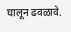घालून ढवळावे.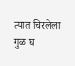त्यात चिरलेला गुळ घ